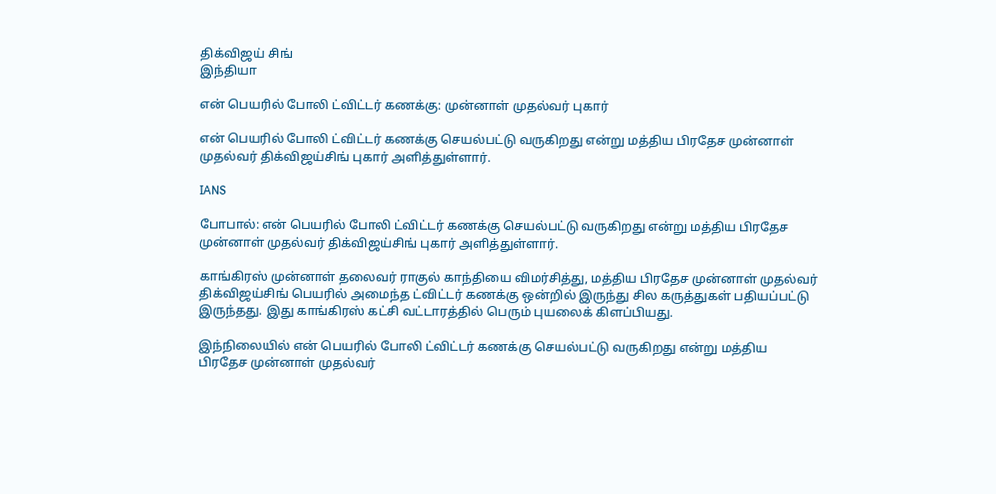திக்விஜய் சிங்
இந்தியா

என் பெயரில் போலி ட்விட்டர் கணக்கு: முன்னாள் முதல்வர் புகார்

என் பெயரில் போலி ட்விட்டர் கணக்கு செயல்பட்டு வருகிறது என்று மத்திய பிரதேச முன்னாள் முதல்வர் திக்விஜய்சிங் புகார் அளித்துள்ளார்.

IANS

போபால்: என் பெயரில் போலி ட்விட்டர் கணக்கு செயல்பட்டு வருகிறது என்று மத்திய பிரதேச முன்னாள் முதல்வர் திக்விஜய்சிங் புகார் அளித்துள்ளார்.

காங்கிரஸ் முன்னாள் தலைவர் ராகுல் காந்தியை விமர்சித்து, மத்திய பிரதேச முன்னாள் முதல்வர் திக்விஜய்சிங் பெயரில் அமைந்த ட்விட்டர் கணக்கு ஒன்றில் இருந்து சில கருத்துகள் பதியப்பட்டு இருந்தது. இது காங்கிரஸ் கட்சி வட்டாரத்தில் பெரும் புயலைக் கிளப்பியது.

இந்நிலையில் என் பெயரில் போலி ட்விட்டர் கணக்கு செயல்பட்டு வருகிறது என்று மத்திய பிரதேச முன்னாள் முதல்வர்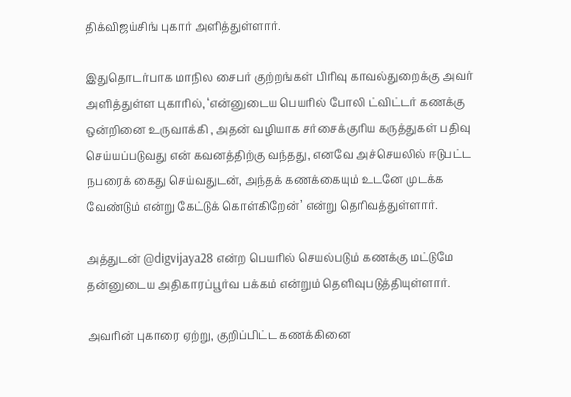திக்விஜய்சிங் புகார் அளித்துள்ளார்.

இதுதொடர்பாக மாநில சைபர் குற்றங்கள் பிரிவு காவல்துறைக்கு அவர் அளித்துள்ள புகாரில், ‘என்னுடைய பெயரில் போலி ட்விட்டர் கணக்கு ஒன்றினை உருவாக்கி , அதன் வழியாக சர்சைக்குரிய கருத்துகள் பதிவு செய்யப்படுவது என் கவனத்திற்கு வந்தது, எனவே அச்செயலில் ஈடுபட்ட நபரைக் கைது செய்வதுடன், அந்தக் கணக்கையும் உடனே முடக்க வேண்டும் என்று கேட்டுக் கொள்கிறேன்’ என்று தெரிவத்துள்ளார்.

அத்துடன் @digvijaya28 என்ற பெயரில் செயல்படும் கணக்கு மட்டுமே தன்னுடைய அதிகாரப்பூர்வ பக்கம் என்றும் தெளிவுபடுத்தியுள்ளார்.

அவரின் புகாரை ஏற்று, குறிப்பிட்ட கணக்கினை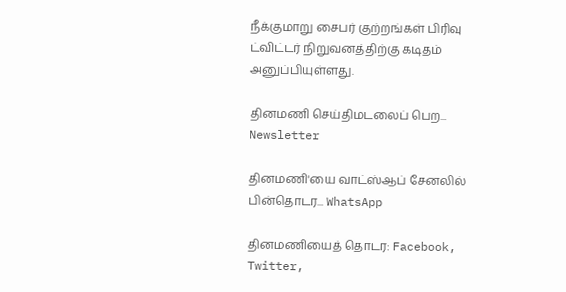நீக்குமாறு சைபர் குற்றங்கள் பிரிவு ட்விட்டர் நிறுவனத்திற்கு கடிதம் அனுப்பியுள்ளது.

தினமணி செய்திமடலைப் பெற... Newsletter

தினமணி'யை வாட்ஸ்ஆப் சேனலில் பின்தொடர... WhatsApp

தினமணியைத் தொடர: Facebook, Twitter,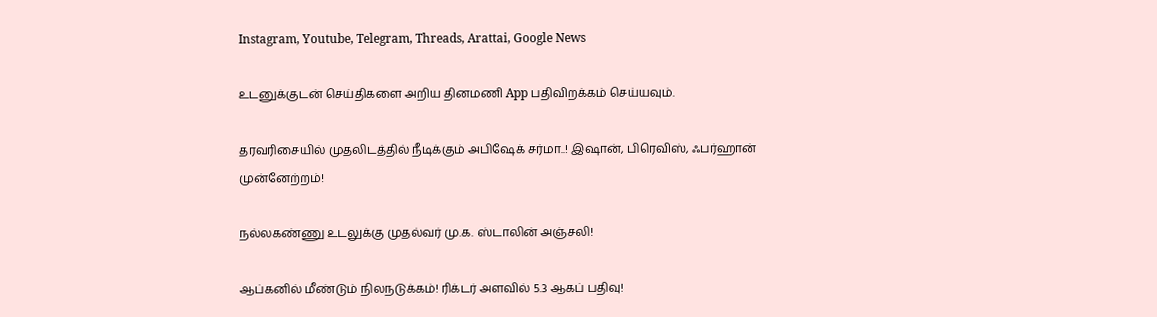Instagram, Youtube, Telegram, Threads, Arattai, Google News

உடனுக்குடன் செய்திகளை அறிய தினமணி App பதிவிறக்கம் செய்யவும்.

தரவரிசையில் முதலிடத்தில் நீடிக்கும் அபிஷேக் சர்மா..! இஷான், பிரெவிஸ், ஃபர்ஹான் முன்னேற்றம்!

நல்லகண்ணு உடலுக்கு முதல்வர் மு.க. ஸ்டாலின் அஞ்சலி!

ஆப்கனில் மீண்டும் நிலநடுக்கம்! ரிக்டர் அளவில் 5.3 ஆகப் பதிவு!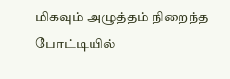மிகவும் அழுத்தம் நிறைந்த போட்டியில்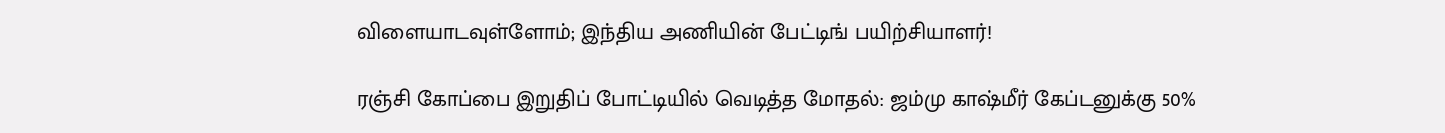விளையாடவுள்ளோம்; இந்திய அணியின் பேட்டிங் பயிற்சியாளர்!

ரஞ்சி கோப்பை இறுதிப் போட்டியில் வெடித்த மோதல்: ஜம்மு காஷ்மீர் கேப்டனுக்கு 50%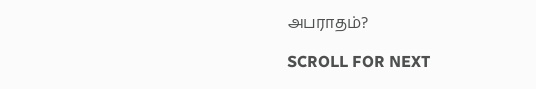அபராதம்?

SCROLL FOR NEXT